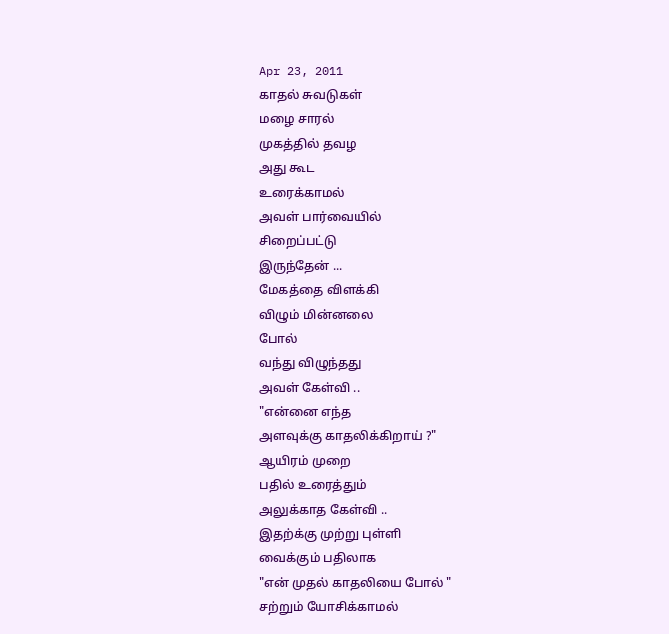Apr 23, 2011
காதல் சுவடுகள்
மழை சாரல்
முகத்தில் தவழ
அது கூட
உரைக்காமல்
அவள் பார்வையில்
சிறைப்பட்டு
இருந்தேன் ...
மேகத்தை விளக்கி
விழும் மின்னலை
போல்
வந்து விழுந்தது
அவள் கேள்வி ..
"என்னை எந்த
அளவுக்கு காதலிக்கிறாய் ?"
ஆயிரம் முறை
பதில் உரைத்தும்
அலுக்காத கேள்வி ..
இதற்க்கு முற்று புள்ளி
வைக்கும் பதிலாக
"என் முதல் காதலியை போல் "
சற்றும் யோசிக்காமல்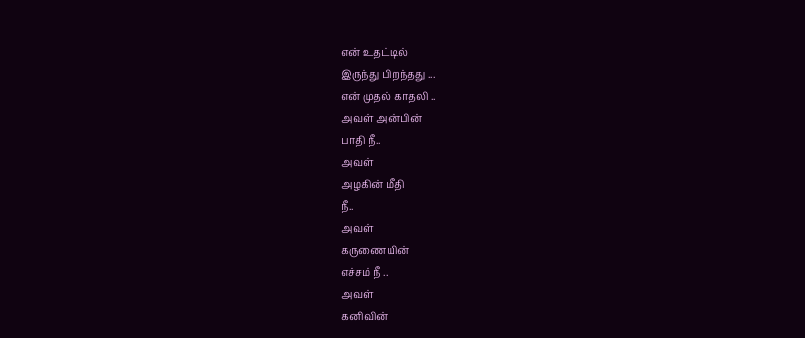என் உதட்டில்
இருந்து பிறந்தது ...
என் முதல் காதலி ..
அவள் அன்பின்
பாதி நீ..
அவள்
அழகின் மீதி
நீ..
அவள்
கருணையின்
எச்சம் நீ ..
அவள்
கனிவின்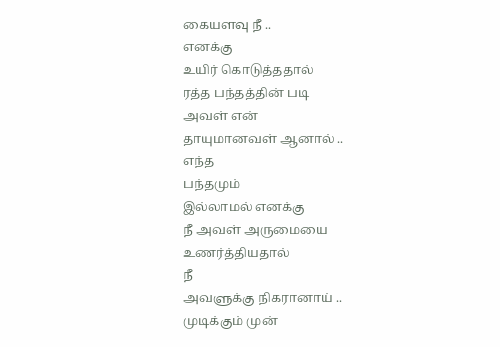கையளவு நீ ..
எனக்கு
உயிர் கொடுத்ததால்
ரத்த பந்தத்தின் படி
அவள் என்
தாயுமானவள் ஆனால் ..
எந்த
பந்தமும்
இல்லாமல் எனக்கு
நீ அவள் அருமையை
உணர்த்தியதால்
நீ
அவளுக்கு நிகரானாய் ..
முடிக்கும் முன்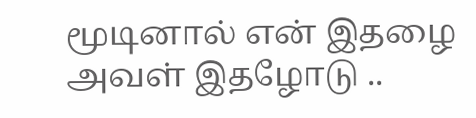மூடினால் என் இதழை
அவள் இதழோடு ..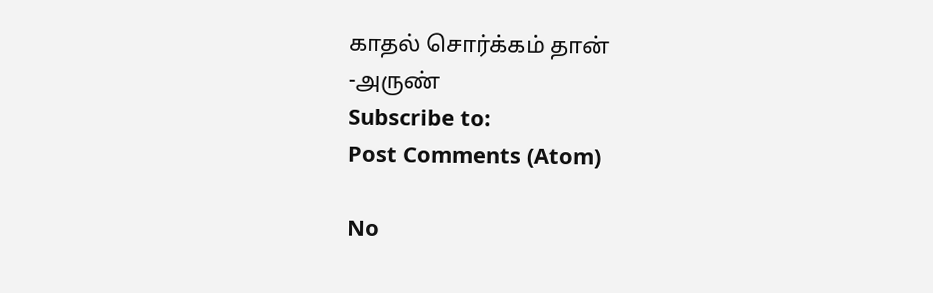காதல் சொர்க்கம் தான்
-அருண்
Subscribe to:
Post Comments (Atom)

No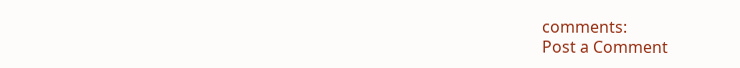comments:
Post a Comment